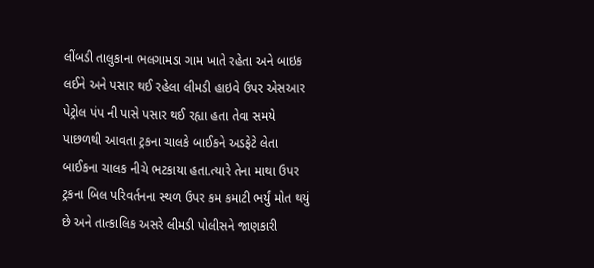લીંબડી તાલુકાના ભલગામડા ગામ ખાતે રહેતા અને બાઇક લઈને અને પસાર થઈ રહેલા લીમડી હાઇવે ઉપર એસઆર પેટ્રોલ પંપ ની પાસે પસાર થઈ રહ્યા હતા તેવા સમયે પાછળથી આવતા ટ્રકના ચાલકે બાઈકને અડફેટે લેતા બાઈકના ચાલક નીચે ભટકાયા હતા.ત્યારે તેના માથા ઉપર ટ્રકના બિલ પરિવર્તનના સ્થળ ઉપર કમ કમાટી ભર્યું મોત થયું છે અને તાત્કાલિક અસરે લીમડી પોલીસને જાણકારી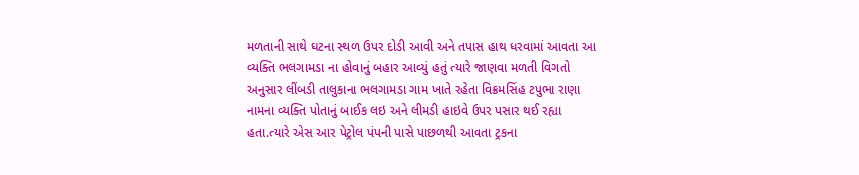મળતાની સાથે ઘટના સ્થળ ઉપર દોડી આવી અને તપાસ હાથ ધરવામાં આવતા આ વ્યક્તિ ભલગામડા ના હોવાનું બહાર આવ્યું હતું ત્યારે જાણવા મળતી વિગતો અનુસાર લીંબડી તાલુકાના ભલગામડા ગામ ખાતે રહેતા વિક્રમસિંહ ટપુભા રાણા નામના વ્યક્તિ પોતાનું બાઈક લઇ અને લીમડી હાઇવે ઉપર પસાર થઈ રહ્યા હતા.ત્યારે એસ આર પેટ્રોલ પંપની પાસે પાછળથી આવતા ટ્રકના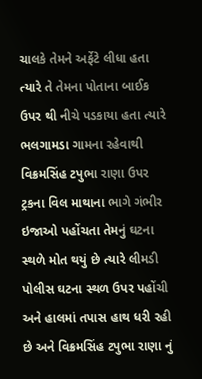ચાલકે તેમને અર્ફેટે લીધા હતા ત્યારે તે તેમના પોતાના બાઈક ઉપર થી નીચે પડકાયા હતા ત્યારે ભલગામડા ગામના રહેવાથી વિક્રમસિંહ ટપુભા રાણા ઉપર ટ્રકના વિલ માથાના ભાગે ગંભીર ઇજાઓ પહોંચતા તેમનું ઘટના સ્થળે મોત થયું છે ત્યારે લીમડી પોલીસ ઘટના સ્થળ ઉપર પહોંચી અને હાલમાં તપાસ હાથ ધરી રહી છે અને વિક્રમસિંહ ટપુભા રાણા નું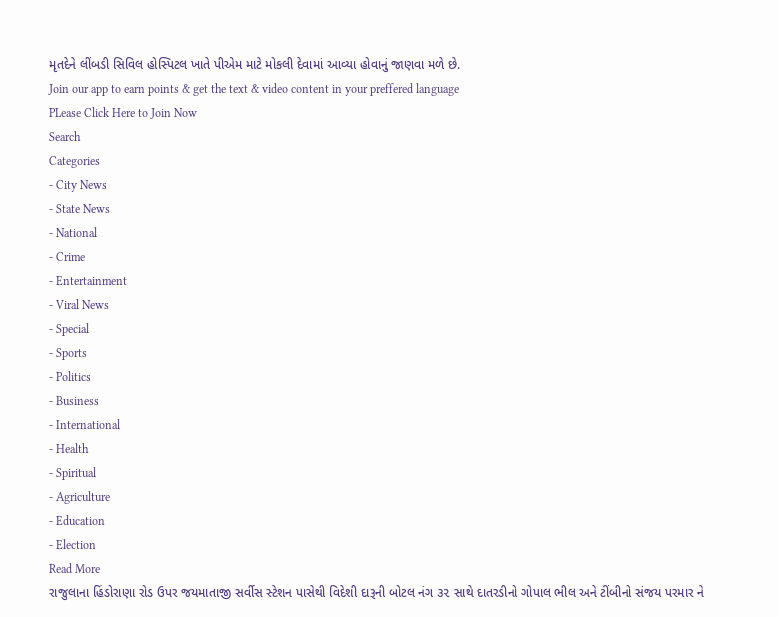મૃતદેને લીંબડી સિવિલ હોસ્પિટલ ખાતે પીએમ માટે મોકલી દેવામાં આવ્યા હોવાનું જાણવા મળે છે.
Join our app to earn points & get the text & video content in your preffered language
PLease Click Here to Join Now
Search
Categories
- City News
- State News
- National
- Crime
- Entertainment
- Viral News
- Special
- Sports
- Politics
- Business
- International
- Health
- Spiritual
- Agriculture
- Education
- Election
Read More
રાજુલાના હિંડોરાણા રોડ ઉપર જયમાતાજી સર્વીસ સ્ટેશન પાસેથી વિદેશી દારૂની બોટલ નંગ ૩૨ સાથે દાતરડીનો ગોપાલ ભીલ અને ટીંબીનો સંજય પરમાર ને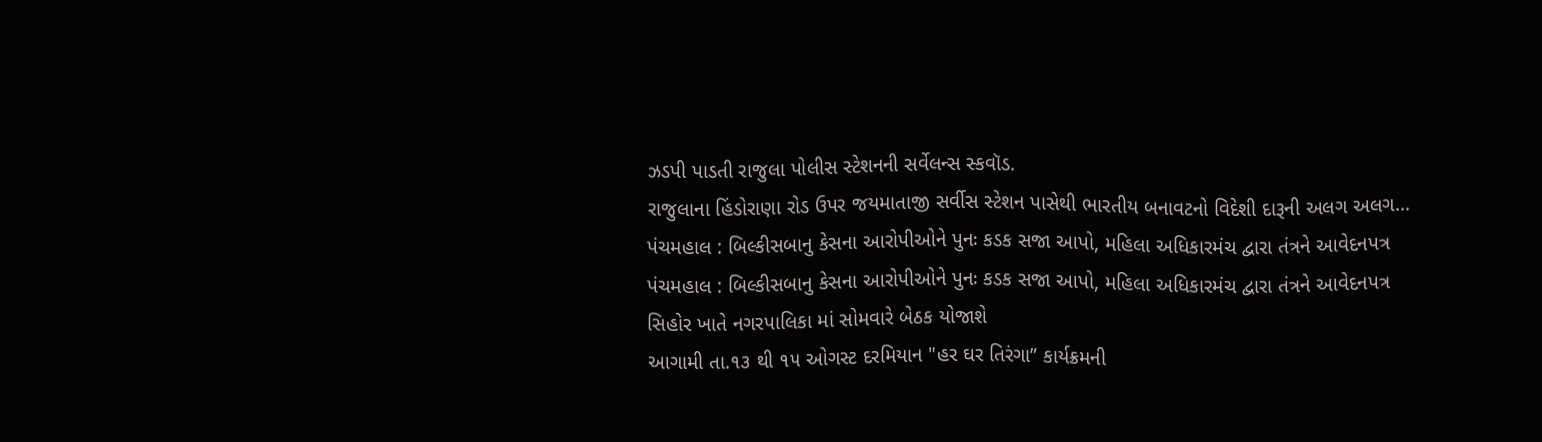ઝડપી પાડતી રાજુલા પોલીસ સ્ટેશનની સર્વેલન્સ સ્કવૉડ.
રાજુલાના હિંડોરાણા રોડ ઉપર જયમાતાજી સર્વીસ સ્ટેશન પાસેથી ભારતીય બનાવટનો વિદેશી દારૂની અલગ અલગ...
પંચમહાલ : બિલ્કીસબાનુ કેસના આરોપીઓને પુનઃ કડક સજા આપો, મહિલા અધિકારમંચ દ્વારા તંત્રને આવેદનપત્ર
પંચમહાલ : બિલ્કીસબાનુ કેસના આરોપીઓને પુનઃ કડક સજા આપો, મહિલા અધિકારમંચ દ્વારા તંત્રને આવેદનપત્ર
સિહોર ખાતે નગરપાલિકા માં સોમવારે બેઠક યોજાશે
આગામી તા.૧૩ થી ૧૫ ઓગસ્ટ દરમિયાન "હર ઘર તિરંગા” કાર્યક્રમની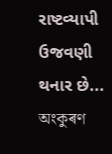રાષ્ટવ્યાપી ઉજવણી થનાર છે...
অংকুৰণ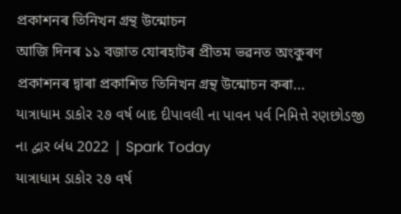প্ৰকাশনৰ তিনিখন গ্ৰন্থ উন্মোচন
আজি দিনৰ ১১ বজাত যোৰহাটৰ প্ৰীতম ভৱনত অংকুৰণ প্ৰকাশনৰ দ্বাৰা প্ৰকাশিত তিনিখন গ্ৰন্থ উন্মোচন কৰা...
યાત્રાધામ ડાકોર ૨૭ વર્ષ બાદ દીપાવલી ના પાવન પર્વ નિમિત્તે રણછોડજી ના દ્વાર બંધ 2022 | Spark Today
યાત્રાધામ ડાકોર ૨૭ વર્ષ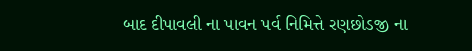બાદ દીપાવલી ના પાવન પર્વ નિમિત્તે રણછોડજી ના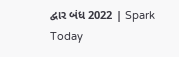દ્વાર બંધ 2022 | Spark Today